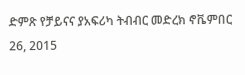ድምጽ የቻይናና ያአፍሪካ ትብብር መድረክ ኖቬምበር 26, 2015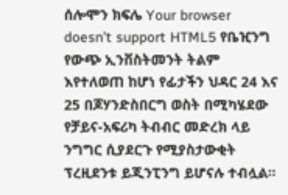ሰሎሞን ክፍሌ Your browser doesn’t support HTML5 የቤዢንግ የውጭ ኢንቨስትመንት ትልም እየተለወጠ ከሆነ የፊታችን ህዳር 24 እና 25 በጆሃንድስበርግ ወስት በሚካሄደው የቻይና-አፍሪካ ትብብር መድረክ ላይ ንግግር ሲያደርጉ የሚያስታውቂት ፕረዚደንቱ ይጂንፒንግ ይሆናሉ ተብሏል።